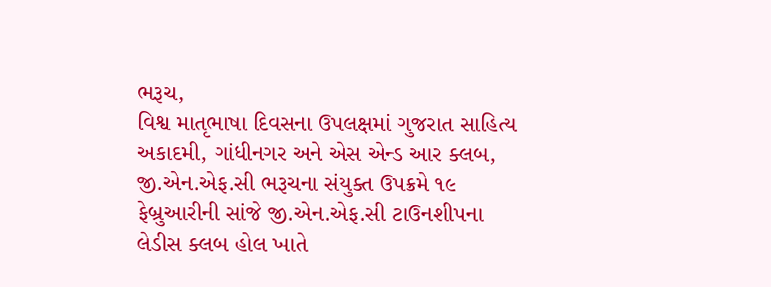ભરૂચ,
વિશ્વ માતૃભાષા દિવસના ઉપલક્ષમાં ગુજરાત સાહિત્ય અકાદમી, ગાંધીનગર અને એસ એન્ડ આર ક્લબ, જી.એન.એફ.સી ભરૂચના સંયુક્ત ઉપક્રમે ૧૯ ફેબ્રુઆરીની સાંજે જી.એન.એફ.સી ટાઉનશીપના લેડીસ ક્લબ હોલ ખાતે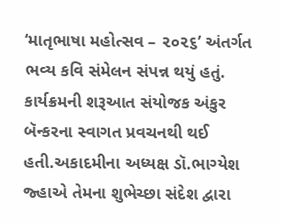‘માતૃભાષા મહોત્સવ – ૨૦૨૬’ અંતર્ગત ભવ્ય કવિ સંમેલન સંપન્ન થયું હતું.
કાર્યક્રમની શરૂઆત સંયોજક અંકુર બૅન્કરના સ્વાગત પ્રવચનથી થઈ હતી.અકાદમીના અધ્યક્ષ ડૉ.ભાગ્યેશ જ્હાએ તેમના શુભેચ્છા સંદેશ દ્વારા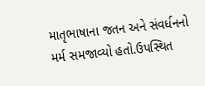માતૃભાષાના જતન અને સંવર્ધનનો મર્મ સમજાવ્યો હતો.ઉપસ્થિત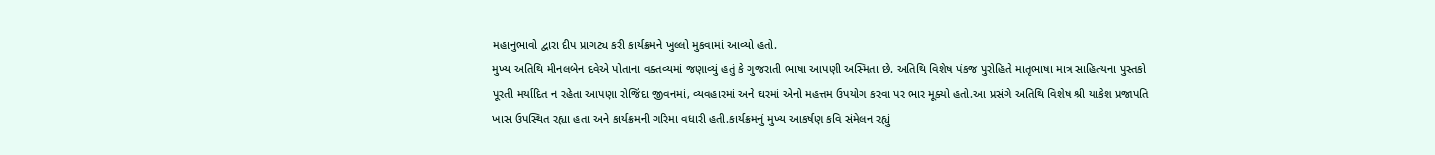મહાનુભાવો દ્વારા દીપ પ્રાગટ્ય કરી કાર્યક્રમને ખુલ્લો મુકવામાં આવ્યો હતો.
મુખ્ય અતિથિ મીનલબેન દવેએ પોતાના વક્તવ્યમાં જણાવ્યું હતું કે ગુજરાતી ભાષા આપણી અસ્મિતા છે. અતિથિ વિશેષ પંકજ પુરોહિતે માતૃભાષા માત્ર સાહિત્યના પુસ્તકો પૂરતી મર્યાદિત ન રહેતા આપણા રોજિંદા જીવનમાં, વ્યવહારમાં અને ઘરમાં એનો મહત્તમ ઉપયોગ કરવા પર ભાર મૂક્યો હતો.આ પ્રસંગે અતિથિ વિશેષ શ્રી યાકેશ પ્રજાપતિ ખાસ ઉપસ્થિત રહ્યા હતા અને કાર્યક્રમની ગરિમા વધારી હતી.કાર્યક્રમનું મુખ્ય આકર્ષણ કવિ સંમેલન રહ્યું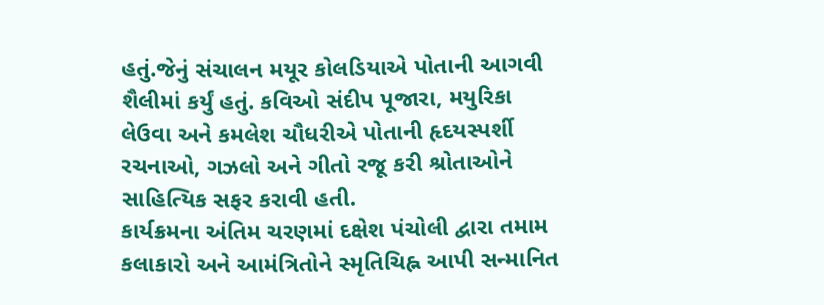હતું.જેનું સંચાલન મયૂર કોલડિયાએ પોતાની આગવી શૈલીમાં કર્યું હતું. કવિઓ સંદીપ પૂજારા, મયુરિકા લેઉવા અને કમલેશ ચૌધરીએ પોતાની હૃદયસ્પર્શી રચનાઓ, ગઝલો અને ગીતો રજૂ કરી શ્રોતાઓને સાહિત્યિક સફર કરાવી હતી.
કાર્યક્રમના અંતિમ ચરણમાં દક્ષેશ પંચોલી દ્વારા તમામ કલાકારો અને આમંત્રિતોને સ્મૃતિચિહ્ન આપી સન્માનિત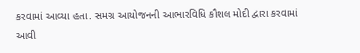કરવામાં આવ્યા હતા. સમગ્ર આયોજનની આભારવિધિ કૌશલ મોદી દ્વારા કરવામાં આવી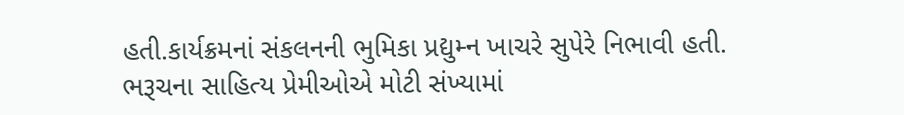હતી.કાર્યક્રમનાં સંકલનની ભુમિકા પ્રદ્યુમ્ન ખાચરે સુપેરે નિભાવી હતી.
ભરૂચના સાહિત્ય પ્રેમીઓએ મોટી સંખ્યામાં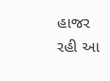હાજર રહી આ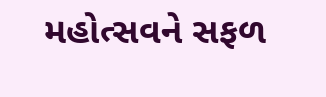મહોત્સવને સફળ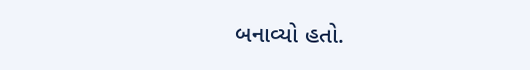બનાવ્યો હતો.